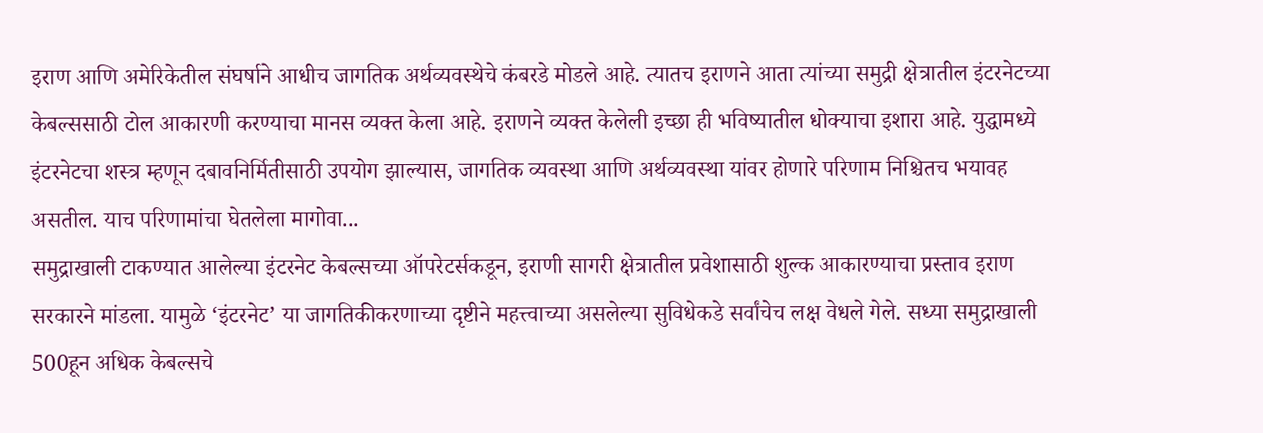इराण आणि अमेरिकेतील संघर्षाने आधीच जागतिक अर्थव्यवस्थेचे कंबरडे मोडले आहे. त्यातच इराणने आता त्यांच्या समुद्री क्षेत्रातील इंटरनेटच्या केबल्ससाठी टोल आकारणी करण्याचा मानस व्यक्त केला आहे. इराणने व्यक्त केलेली इच्छा ही भविष्यातील धोक्याचा इशारा आहे. युद्धामध्ये इंटरनेटचा शस्त्र म्हणून दबावनिर्मितीसाठी उपयोग झाल्यास, जागतिक व्यवस्था आणि अर्थव्यवस्था यांवर होणारे परिणाम निश्चितच भयावह असतील. याच परिणामांचा घेतलेला मागोवा...
समुद्राखाली टाकण्यात आलेल्या इंटरनेट केबल्सच्या ऑपरेटर्सकडून, इराणी सागरी क्षेत्रातील प्रवेशासाठी शुल्क आकारण्याचा प्रस्ताव इराण सरकारने मांडला. यामुळे ‘इंटरनेट’ या जागतिकीकरणाच्या दृष्टीने महत्त्वाच्या असलेल्या सुविधेकडे सर्वांचेच लक्ष वेधले गेले. सध्या समुद्राखाली 500हून अधिक केबल्सचे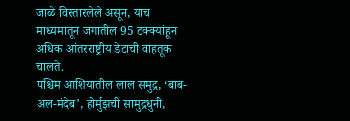जाळे विस्तारलेले असून, याच माध्यमातून जगातील 95 टक्क्यांहून अधिक आंतरराष्ट्रीय डेटाची वाहतूक चालते.
पश्चिम आशियातील लाल समुद्र, ‘बाब-अल-मंदेब’, होर्मुझची सामुद्रधुनी,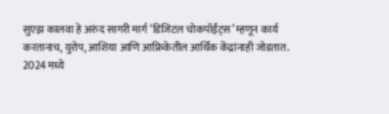सुएझ कालवा हे अरुंद सागरी मार्ग ‘डिजिटल चोकपॉईंट्स’ म्हणून कार्य करतानाच, युरोप, आशिया आणि आफ्रिकेतील आर्थिक केंद्रांनाही जोडतात. 2024 मध्ये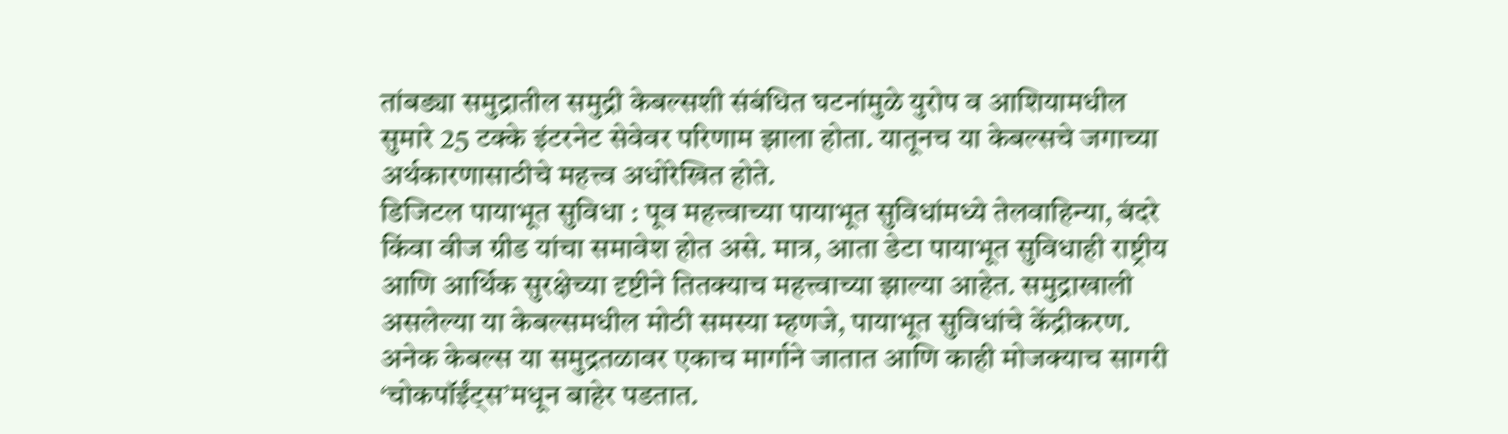तांबड्या समुद्रातील समुद्री केबल्सशी संबंधित घटनांमुळे युरोप व आशियामधील सुमारे 25 टक्के इंटरनेट सेवेवर परिणाम झाला होता. यातूनच या केबल्सचे जगाच्या अर्थकारणासाठीचे महत्त्व अधोरेखित होते.
डिजिटल पायाभूत सुविधा : पूव महत्त्वाच्या पायाभूत सुविधांमध्ये तेलवाहिन्या, बंदरे किंवा वीज ग्रीड यांचा समावेश होत असे. मात्र, आता डेटा पायाभूत सुविधाही राष्ट्रीय आणि आर्थिक सुरक्षेच्या दृष्टीने तितक्याच महत्त्वाच्या झाल्या आहेत. समुद्राखाली असलेल्या या केबल्समधील मोठी समस्या म्हणजे, पायाभूत सुविधांचे केंद्रीकरण. अनेक केबल्स या समुद्रतळावर एकाच मार्गाने जातात आणि काही मोजक्याच सागरी ‘चोकपॉईंट्स’मधून बाहेर पडतात.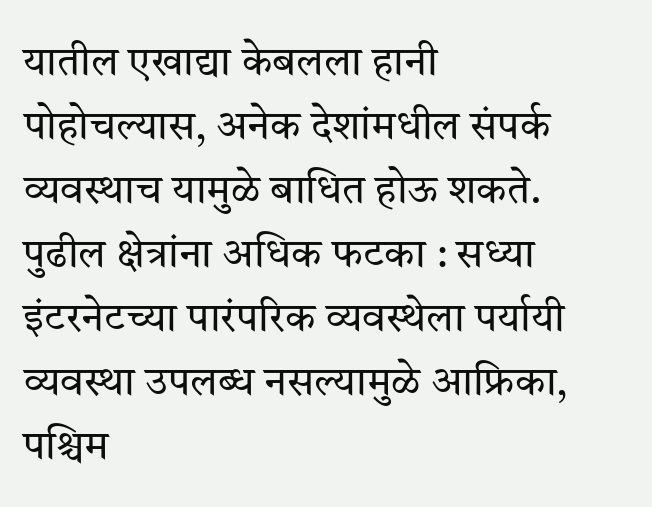यातील एखाद्या केबलला हानी पोहोचल्यास, अनेक देशांमधील संपर्क व्यवस्थाच यामुळे बाधित होऊ शकते.
पुढील क्षेत्रांना अधिक फटका : सध्या इंटरनेटच्या पारंपरिक व्यवस्थेला पर्यायी व्यवस्था उपलब्ध नसल्यामुळे आफ्रिका, पश्चिम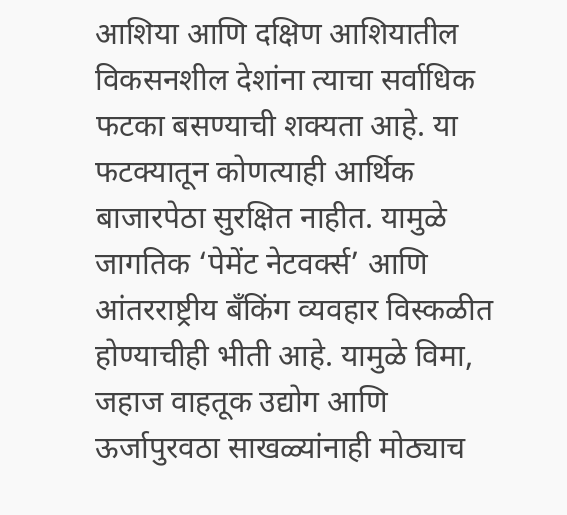आशिया आणि दक्षिण आशियातील विकसनशील देशांना त्याचा सर्वाधिक फटका बसण्याची शक्यता आहे. या फटक्यातून कोणत्याही आर्थिक बाजारपेठा सुरक्षित नाहीत. यामुळे जागतिक ‘पेमेंट नेटवर्क्स’ आणि आंतरराष्ट्रीय बँकिंग व्यवहार विस्कळीत होण्याचीही भीती आहे. यामुळे विमा, जहाज वाहतूक उद्योग आणि ऊर्जापुरवठा साखळ्यांनाही मोठ्याच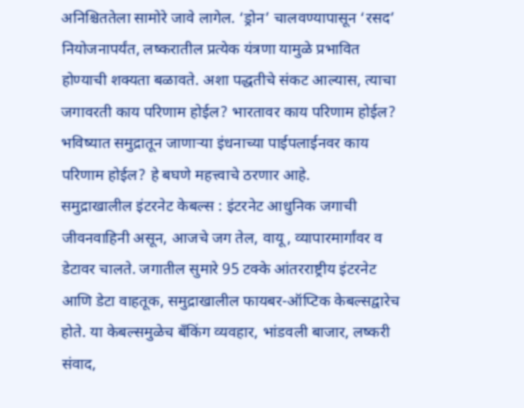अनिश्चिततेला सामोरे जावे लागेल. ‘ड्रोन’ चालवण्यापासून ‘रसद’ नियोजनापर्यंत, लष्करातील प्रत्येक यंत्रणा यामुळे प्रभावित होण्याची शक्यता बळावते. अशा पद्धतीचे संकट आल्यास, त्याचा जगावरती काय परिणाम होईल? भारतावर काय परिणाम होईल? भविष्यात समुद्रातून जाणाऱ्या इंधनाच्या पाईपलाईनवर काय परिणाम होईल? हे बघणे महत्त्वाचे ठरणार आहे.
समुद्राखालील इंटरनेट केबल्स : इंटरनेट आधुनिक जगाची जीवनवाहिनी असून, आजचे जग तेल, वायू, व्यापारमार्गांवर व डेटावर चालते. जगातील सुमारे 95 टक्के आंतरराष्ट्रीय इंटरनेट आणि डेटा वाहतूक, समुद्राखालील फायबर-ऑप्टिक केबल्सद्वारेच होते. या केबल्समुळेच बँकिंग व्यवहार, भांडवली बाजार, लष्करी संवाद,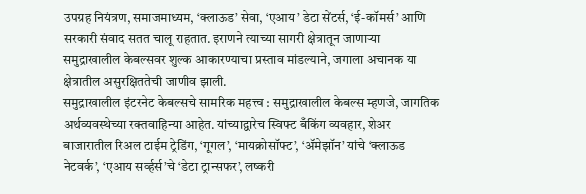उपग्रह नियंत्रण, समाजमाध्यम, ‘क्लाऊड’ सेवा, ‘एआय’ डेटा सेंटर्स, ‘ई-कॉमर्स’ आणि सरकारी संवाद सतत चालू राहतात. इराणने त्याच्या सागरी क्षेत्रातून जाणाऱ्या समुद्राखालील केबल्सवर शुल्क आकारण्याचा प्रस्ताव मांडल्याने, जगाला अचानक या क्षेत्रातील असुरक्षिततेची जाणीव झाली.
समुद्राखालील इंटरनेट केबल्सचे सामरिक महत्त्व : समुद्राखालील केबल्स म्हणजे, जागतिक अर्थव्यवस्थेच्या रक्तवाहिन्या आहेत. यांच्याद्वारेच स्विफ्ट बँकिंग व्यवहार, शेअर बाजारातील रिअल टाईम ट्रेडिंग, ‘गूगल’, ‘मायक्रोसॉफ्ट’, ‘ॲमेझॉन’ यांचे ‘क्लाऊड नेटवर्क’, ‘एआय सर्व्हर्स’चे ‘डेटा ट्रान्सफर’, लष्करी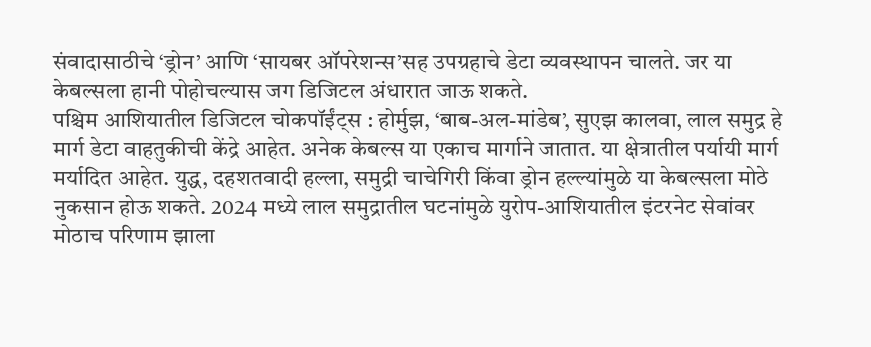संवादासाठीचे ‘ड्रोन’ आणि ‘सायबर ऑपरेशन्स’सह उपग्रहाचे डेटा व्यवस्थापन चालते. जर या केबल्सला हानी पोहोचल्यास जग डिजिटल अंधारात जाऊ शकते.
पश्चिम आशियातील डिजिटल चोकपॉईंट्स : होर्मुझ, ‘बाब-अल-मांडेब’, सुएझ कालवा, लाल समुद्र हे मार्ग डेटा वाहतुकीची केंद्रे आहेत. अनेक केबल्स या एकाच मार्गाने जातात. या क्षेत्रातील पर्यायी मार्ग मर्यादित आहेत. युद्ध, दहशतवादी हल्ला, समुद्री चाचेगिरी किंवा ड्रोन हल्ल्यांमुळे या केबल्सला मोठे नुकसान होऊ शकते. 2024 मध्ये लाल समुद्रातील घटनांमुळे युरोप-आशियातील इंटरनेट सेवांवर मोठाच परिणाम झाला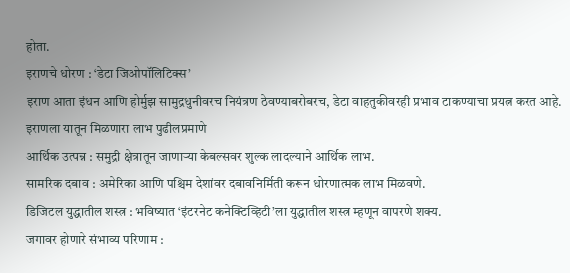होता.
इराणचे धोरण : ‘डेटा जिओपॉलिटिक्स’
इराण आता इंधन आणि होर्मुझ सामुद्रधुनीवरच नियंत्रण ठेवण्याबरोबरच, डेटा वाहतुकीवरही प्रभाव टाकण्याचा प्रयत्न करत आहे. इराणला यातून मिळणारा लाभ पुढीलप्रमाणे
आर्थिक उत्पन्न : समुद्री क्षेत्रातून जाणाऱ्या केबल्सवर शुल्क लादल्याने आर्थिक लाभ.
सामरिक दबाव : अमेरिका आणि पश्चिम देशांवर दबावनिर्मिती करून धोरणात्मक लाभ मिळवणे.
डिजिटल युद्धातील शस्त्र : भविष्यात ‘इंटरनेट कनेक्टिव्हिटी’ला युद्धातील शस्त्र म्हणून वापरणे शक्य.
जगावर होणारे संभाव्य परिणाम :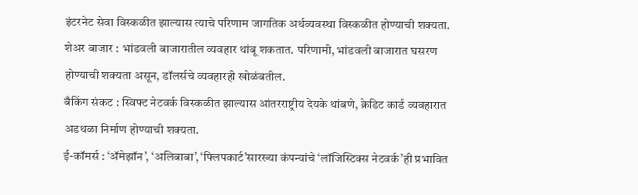इंटरनेट सेवा विस्कळीत झाल्यास त्याचे परिणाम जागतिक अर्थव्यवस्था विस्कळीत होण्याची शक्यता.
शेअर बाजार : भांडवली बाजारातील व्यवहार थांबू शकतात. परिणामी, भांडवली बाजारात घसरण होण्याची शक्यता असून, डॉलर्सचे व्यवहारही खोळंबतील.
बँकिंग संकट : स्विफ्ट नेटवर्क विस्कळीत झाल्यास आंतरराष्ट्रीय देयके थांबणे, क्रेडिट कार्ड व्यवहारात अडथळा निर्माण होण्याची शक्यता.
ई-कॉमर्स : ‘ॲमेझॉन’, ‘अलिबाबा’, ‘फ्लिपकार्ट’सारख्या कंपन्यांचे ‘लॉजिस्टिक्स नेटवर्क’ही प्रभावित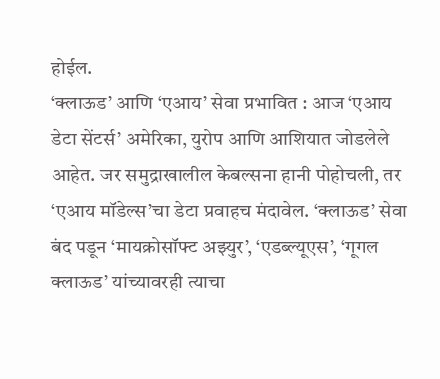होईल.
‘क्लाऊड’ आणि ‘एआय’ सेवा प्रभावित : आज ‘एआय डेटा सेंटर्स’ अमेरिका, युरोप आणि आशियात जोडलेले आहेत. जर समुद्राखालील केबल्सना हानी पोहोचली, तर ‘एआय मॉडेल्स’चा डेटा प्रवाहच मंदावेल. ‘क्लाऊड’ सेवा बंद पडून ‘मायक्रोसॉफ्ट अझ्युर’, ‘एडब्ल्यूएस’, ‘गूगल क्लाऊड’ यांच्यावरही त्याचा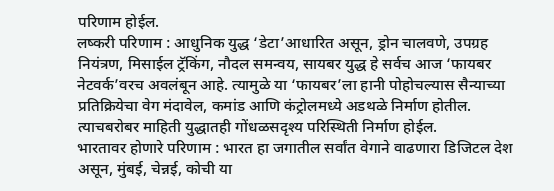परिणाम होईल.
लष्करी परिणाम : आधुनिक युद्ध ‘डेटा’आधारित असून, ड्रोन चालवणे, उपग्रह नियंत्रण, मिसाईल ट्रॅकिंग, नौदल समन्वय, सायबर युद्ध हे सर्वच आज ‘फायबर नेटवर्क’वरच अवलंबून आहे. त्यामुळे या ‘फायबर’ला हानी पोहोचल्यास सैन्याच्या प्रतिक्रियेचा वेग मंदावेल, कमांड आणि कंट्रोलमध्ये अडथळे निर्माण होतील. त्याचबरोबर माहिती युद्धातही गोंधळसदृश्य परिस्थिती निर्माण होईल.
भारतावर होणारे परिणाम : भारत हा जगातील सर्वांत वेगाने वाढणारा डिजिटल देश असून, मुंबई, चेन्नई, कोची या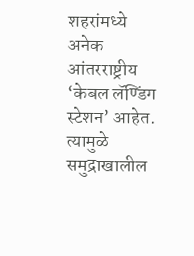शहरांमध्ये अनेक आंतरराष्ट्रीय ‘केबल लॅण्डिंग स्टेशन’ आहेत. त्यामुळे समुद्राखालील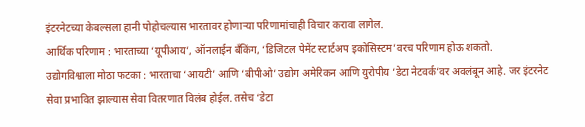इंटरनेटच्या केबल्सला हानी पोहोचल्यास भारतावर होणाऱ्या परिणामांचाही विचार करावा लागेल.
आर्थिक परिणाम : भारताच्या ‘यूपीआय’, ऑनलाईन बँकिंग, ‘डिजिटल पेमेंट स्टार्टअप इकोसिस्टम’वरच परिणाम होऊ शकतो.
उद्योगविश्वाला मोठा फटका : भारताचा ‘आयटी’ आणि ‘बीपीओ’ उद्योग अमेरिकन आणि युरोपीय ‘डेटा नेटवर्क’वर अवलंबून आहे. जर इंटरनेट सेवा प्रभावित झाल्यास सेवा वितरणात विलंब होईल. तसेच ‘डेटा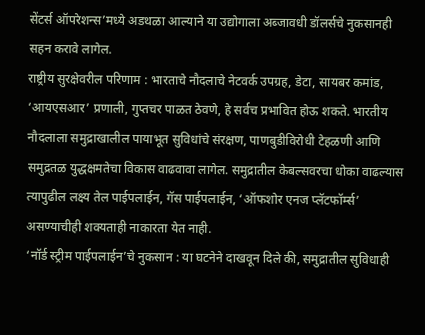सेंटर्स ऑपरेशन्स’मध्ये अडथळा आल्याने या उद्योगाला अब्जावधी डॉलर्सचे नुकसानही सहन करावे लागेल.
राष्ट्रीय सुरक्षेवरील परिणाम : भारताचे नौदलाचे नेटवर्क उपग्रह, डेटा, सायबर कमांड, ‘आयएसआर’ प्रणाली, गुप्तचर पाळत ठेवणे, हे सर्वच प्रभावित होऊ शकते. भारतीय नौदलाला समुद्राखालील पायाभूत सुविधांचे संरक्षण, पाणबुडीविरोधी टेहळणी आणि समुद्रतळ युद्धक्षमतेचा विकास वाढवावा लागेल. समुद्रातील केबल्सवरचा धोका वाढल्यास त्यापुढील लक्ष्य तेल पाईपलाईन, गॅस पाईपलाईन, ‘ऑफशोर एनज प्लॅटफॉर्म्स’ असण्याचीही शक्यताही नाकारता येत नाही.
‘नॉर्ड स्ट्रीम पाईपलाईन’चे नुकसान : या घटनेने दाखवून दिले की, समुद्रातील सुविधाही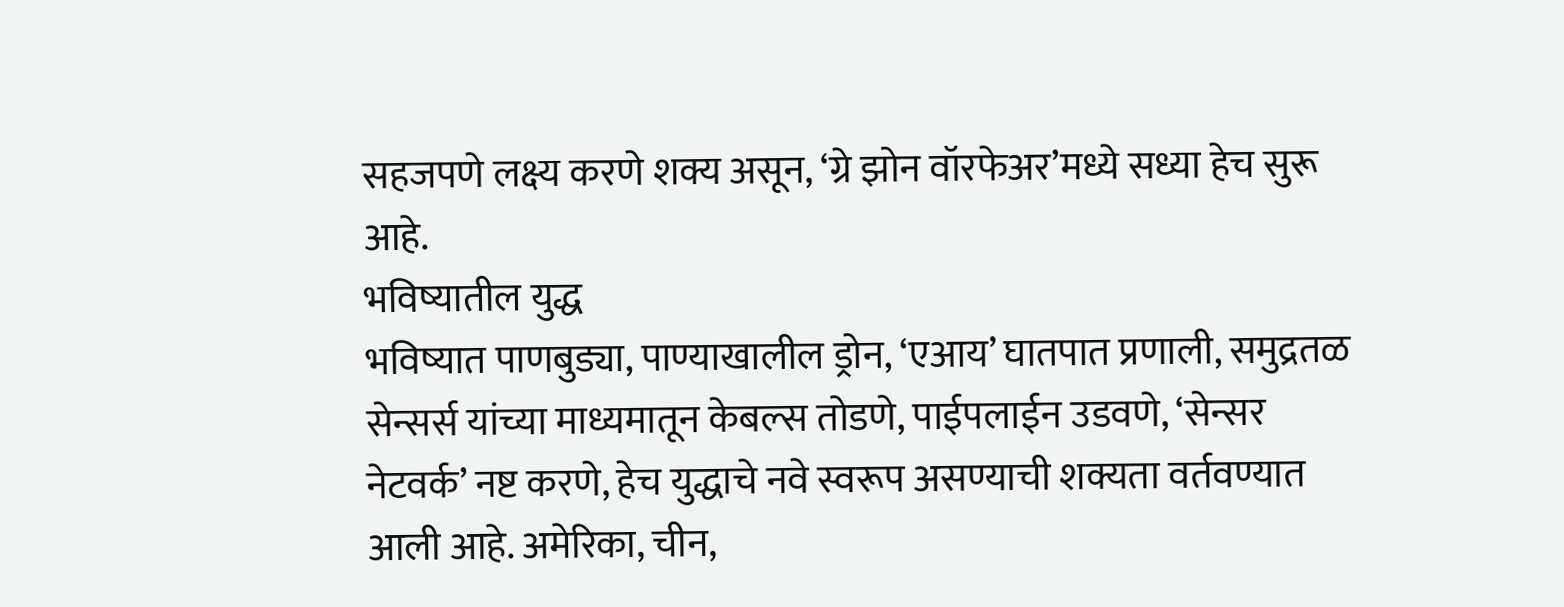सहजपणे लक्ष्य करणे शक्य असून, ‘ग्रे झोन वॉरफेअर’मध्ये सध्या हेच सुरू आहे.
भविष्यातील युद्ध
भविष्यात पाणबुड्या, पाण्याखालील ड्रोन, ‘एआय’ घातपात प्रणाली, समुद्रतळ सेन्सर्स यांच्या माध्यमातून केबल्स तोडणे, पाईपलाईन उडवणे, ‘सेन्सर नेटवर्क’ नष्ट करणे, हेच युद्धाचे नवे स्वरूप असण्याची शक्यता वर्तवण्यात आली आहे. अमेरिका, चीन,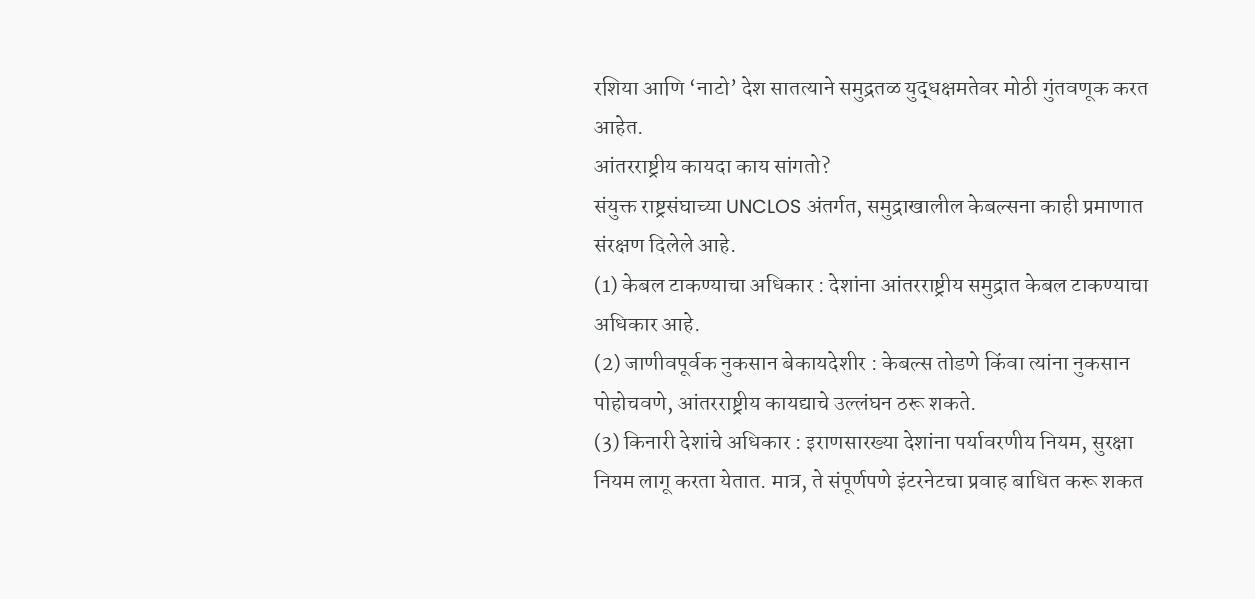रशिया आणि ‘नाटो’ देश सातत्याने समुद्रतळ युद्धक्षमतेवर मोठी गुंतवणूक करत आहेत.
आंतरराष्ट्रीय कायदा काय सांगतो?
संयुक्त राष्ट्रसंघाच्या UNCLOS अंतर्गत, समुद्राखालील केबल्सना काही प्रमाणात संरक्षण दिलेले आहे.
(1) केबल टाकण्याचा अधिकार : देशांना आंतरराष्ट्रीय समुद्रात केबल टाकण्याचा अधिकार आहे.
(2) जाणीवपूर्वक नुकसान बेकायदेशीर : केबल्स तोडणे किंवा त्यांना नुकसान पोहोचवणे, आंतरराष्ट्रीय कायद्याचे उल्लंघन ठरू शकते.
(3) किनारी देशांचे अधिकार : इराणसारख्या देशांना पर्यावरणीय नियम, सुरक्षा नियम लागू करता येतात. मात्र, ते संपूर्णपणे इंटरनेटचा प्रवाह बाधित करू शकत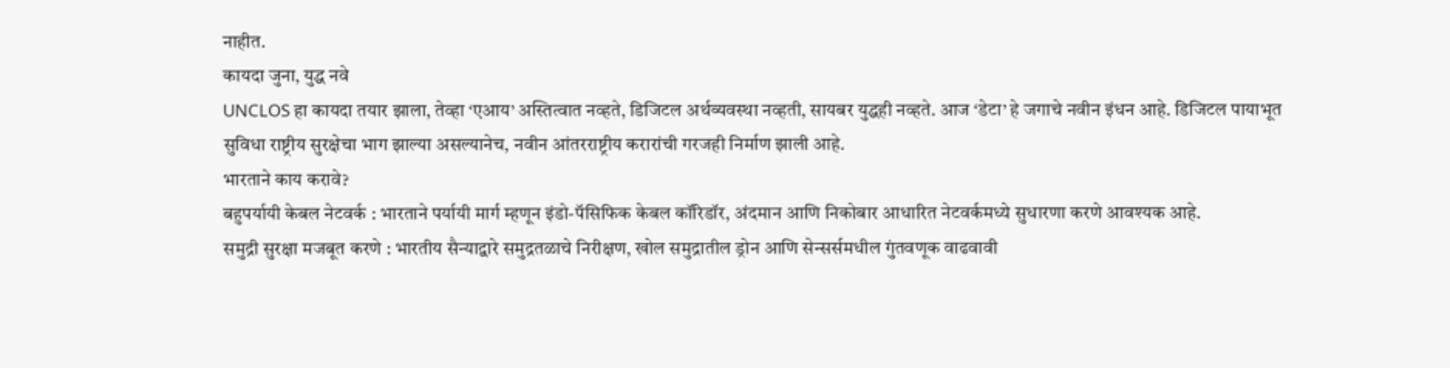नाहीत.
कायदा जुना, युद्ध नवे
UNCLOS हा कायदा तयार झाला, तेव्हा ‘एआय’ अस्तित्वात नव्हते, डिजिटल अर्थव्यवस्था नव्हती, सायबर युद्धही नव्हते. आज ‘डेटा’ हे जगाचे नवीन इंधन आहे. डिजिटल पायाभूत सुविधा राष्ट्रीय सुरक्षेचा भाग झाल्या असल्यानेच, नवीन आंतरराष्ट्रीय करारांची गरजही निर्माण झाली आहे.
भारताने काय करावे?
बहुपर्यायी केबल नेटवर्क : भारताने पर्यायी मार्ग म्हणून इंडो-पॅसिफिक केबल कॉरिडॉर, अंदमान आणि निकोबार आधारित नेटवर्कमध्ये सुधारणा करणे आवश्यक आहे.
समुद्री सुरक्षा मजबूत करणे : भारतीय सैन्याद्वारे समुद्रतळाचे निरीक्षण, खोल समुद्रातील ड्रोन आणि सेन्सर्समधील गुंतवणूक वाढवावी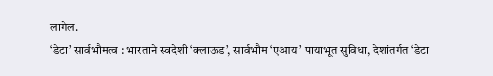लागेल.
‘डेटा’ सार्वभौमत्व : भारताने स्वदेशी ‘क्लाऊड’, सार्वभौम ‘एआय’ पायाभूत सुविधा, देशांतर्गत ‘डेटा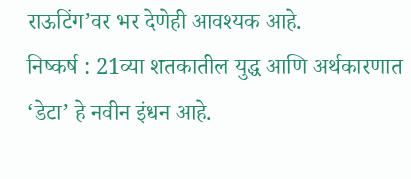राऊटिंग’वर भर देणेही आवश्यक आहे.
निष्कर्ष : 21व्या शतकातील युद्ध आणि अर्थकारणात ‘डेटा’ हे नवीन इंधन आहे.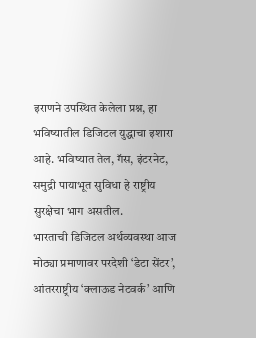इराणने उपस्थित केलेला प्रश्न, हा भविष्यातील डिजिटल युद्धाचा इशारा आहे. भविष्यात तेल, गॅस, इंटरनेट, समुद्री पायाभूत सुविधा हे राष्ट्रीय सुरक्षेचा भाग असतील.
भारताची डिजिटल अर्थव्यवस्था आज मोठ्या प्रमाणावर परदेशी ‘डेटा सेंटर’, आंतरराष्ट्रीय ‘क्लाऊड नेटवर्क’ आणि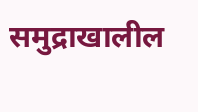समुद्राखालील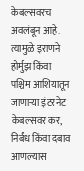केबल्सवरच अवलंबून आहे. त्यामुळे इराणने होर्मुझ किंवा पश्चिम आशियातून जाणाऱ्या इंटरनेट केबल्सवर कर, निर्बंध किंवा दबाव आणल्यास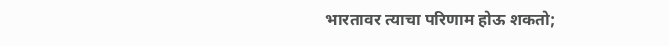भारतावर त्याचा परिणाम होऊ शकतो;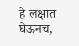हे लक्षात घेऊनच,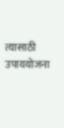त्यासाठी उपाययोजना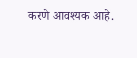करणे आवश्यक आहे.